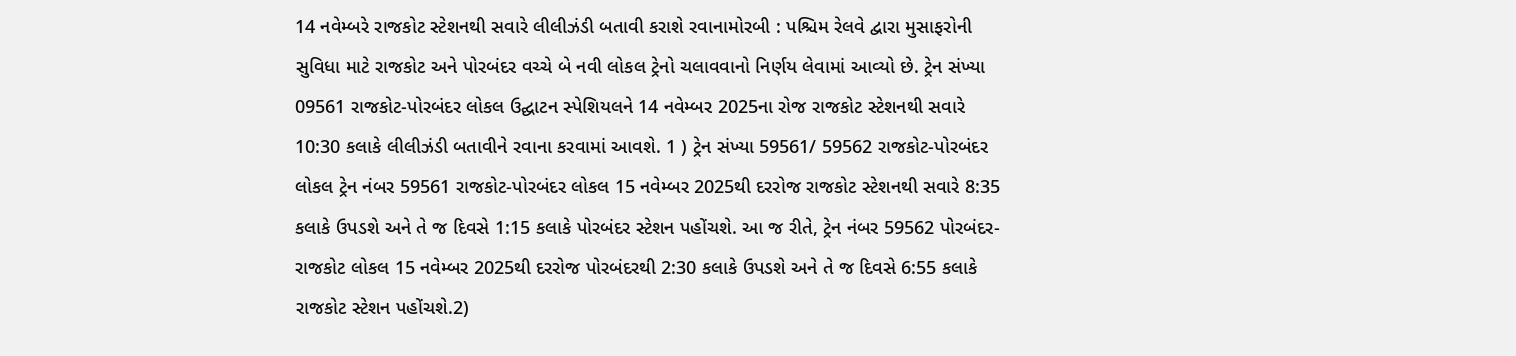14 નવેમ્બરે રાજકોટ સ્ટેશનથી સવારે લીલીઝંડી બતાવી કરાશે રવાનામોરબી : પશ્ચિમ રેલવે દ્વારા મુસાફરોની સુવિધા માટે રાજકોટ અને પોરબંદર વચ્ચે બે નવી લોકલ ટ્રેનો ચલાવવાનો નિર્ણય લેવામાં આવ્યો છે. ટ્રેન સંખ્યા 09561 રાજકોટ-પોરબંદર લોકલ ઉદ્ઘાટન સ્પેશિયલને 14 નવેમ્બર 2025ના રોજ રાજકોટ સ્ટેશનથી સવારે 10:30 કલાકે લીલીઝંડી બતાવીને રવાના કરવામાં આવશે. 1 ) ટ્રેન સંખ્યા 59561/ 59562 રાજકોટ-પોરબંદર લોકલ ટ્રેન નંબર 59561 રાજકોટ-પોરબંદર લોકલ 15 નવેમ્બર 2025થી દરરોજ રાજકોટ સ્ટેશનથી સવારે 8:35 કલાકે ઉપડશે અને તે જ દિવસે 1:15 કલાકે પોરબંદર સ્ટેશન પહોંચશે. આ જ રીતે, ટ્રેન નંબર 59562 પોરબંદર-રાજકોટ લોકલ 15 નવેમ્બર 2025થી દરરોજ પોરબંદરથી 2:30 કલાકે ઉપડશે અને તે જ દિવસે 6:55 કલાકે રાજકોટ સ્ટેશન પહોંચશે.2)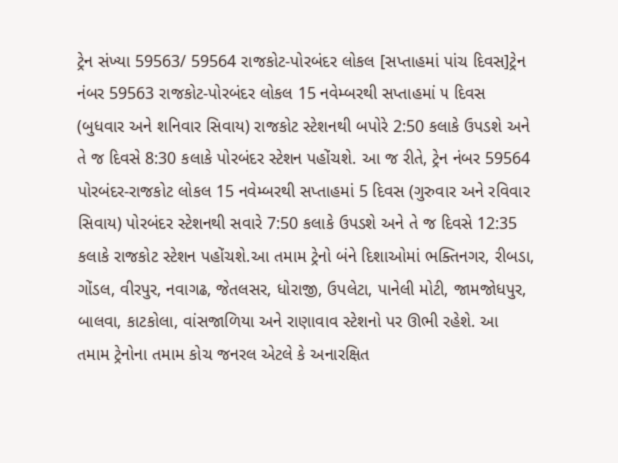ટ્રેન સંખ્યા 59563/ 59564 રાજકોટ-પોરબંદર લોકલ [સપ્તાહમાં પાંચ દિવસ]ટ્રેન નંબર 59563 રાજકોટ-પોરબંદર લોકલ 15 નવેમ્બરથી સપ્તાહમાં ૫ દિવસ (બુધવાર અને શનિવાર સિવાય) રાજકોટ સ્ટેશનથી બપોરે 2:50 કલાકે ઉપડશે અને તે જ દિવસે 8:30 કલાકે પોરબંદર સ્ટેશન પહોંચશે. આ જ રીતે, ટ્રેન નંબર 59564 પોરબંદર-રાજકોટ લોકલ 15 નવેમ્બરથી સપ્તાહમાં 5 દિવસ (ગુરુવાર અને રવિવાર સિવાય) પોરબંદર સ્ટેશનથી સવારે 7:50 કલાકે ઉપડશે અને તે જ દિવસે 12:35 કલાકે રાજકોટ સ્ટેશન પહોંચશે.આ તમામ ટ્રેનો બંને દિશાઓમાં ભક્તિનગર, રીબડા, ગોંડલ, વીરપુર, નવાગઢ, જેતલસર, ધોરાજી, ઉપલેટા, પાનેલી મોટી, જામજોધપુર, બાલવા, કાટકોલા, વાંસજાળિયા અને રાણાવાવ સ્ટેશનો પર ઊભી રહેશે. આ તમામ ટ્રેનોના તમામ કોચ જનરલ એટલે કે અનારક્ષિત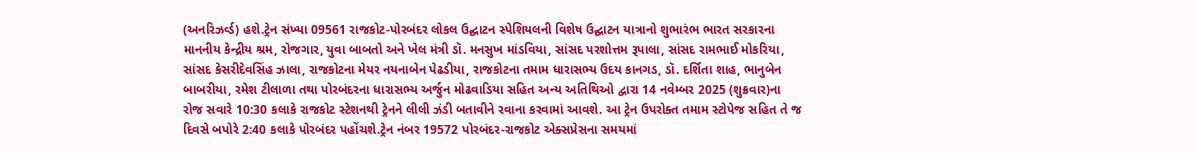(અનરિઝર્વ્ડ) હશે.ટ્રેન સંખ્યા 09561 રાજકોટ-પોરબંદર લોકલ ઉદ્ઘાટન સ્પેશિયલની વિશેષ ઉદ્ઘાટન યાત્રાનો શુભારંભ ભારત સરકારના માનનીય કેન્દ્રીય શ્રમ, રોજગાર, યુવા બાબતો અને ખેલ મંત્રી ડૉ. મનસુખ માંડવિયા, સાંસદ પરશોત્તમ રૂપાલા, સાંસદ રામભાઈ મોકરિયા, સાંસદ કેસરીદેવસિંહ ઝાલા, રાજકોટના મેયર નયનાબેન પેઢડીયા, રાજકોટના તમામ ધારાસભ્ય ઉદય કાનગડ, ડૉ. દર્શિતા શાહ, ભાનુબેન બાબરીયા, રમેશ ટીલાળા તથા પોરબંદરના ધારાસભ્ય અર્જુન મોઢવાડિયા સહિત અન્ય અતિથિઓ દ્વારા 14 નવેમ્બર 2025 (શુક્રવાર)ના રોજ સવારે 10:30 કલાકે રાજકોટ સ્ટેશનથી ટ્રેનને લીલી ઝંડી બતાવીને રવાના કરવામાં આવશે. આ ટ્રેન ઉપરોક્ત તમામ સ્ટોપેજ સહિત તે જ દિવસે બપોરે 2:40 કલાકે પોરબંદર પહોંચશે.ટ્રેન નંબર 19572 પોરબંદર-રાજકોટ એક્સપ્રેસના સમયમાં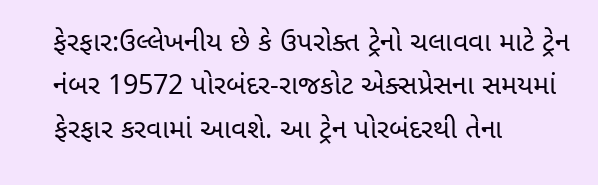ફેરફાર:ઉલ્લેખનીય છે કે ઉપરોક્ત ટ્રેનો ચલાવવા માટે ટ્રેન નંબર 19572 પોરબંદર-રાજકોટ એક્સપ્રેસના સમયમાં ફેરફાર કરવામાં આવશે. આ ટ્રેન પોરબંદરથી તેના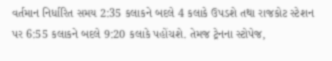વર્તમાન નિર્ધારિત સમય 2:35 કલાકને બદલે 4 કલાકે ઉપડશે તથા રાજકોટ સ્ટેશન પર 6:55 કલાકને બદલે 9:20 કલાકે પહોંચશે. તેમજ ટ્રેનના સ્ટોપેજ,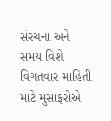સંરચના અને સમય વિશે વિગતવાર માહિતી માટે મુસાફરોએ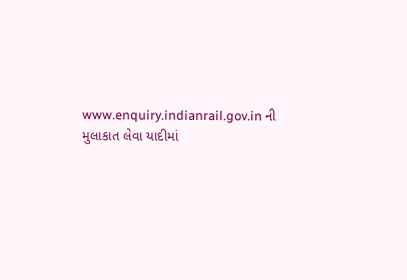www.enquiry.indianrail.gov.in ની મુલાકાત લેવા યાદીમાં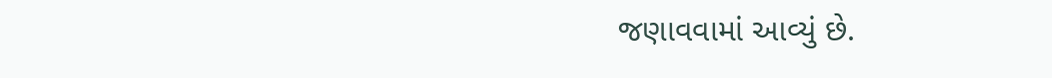જણાવવામાં આવ્યું છે.